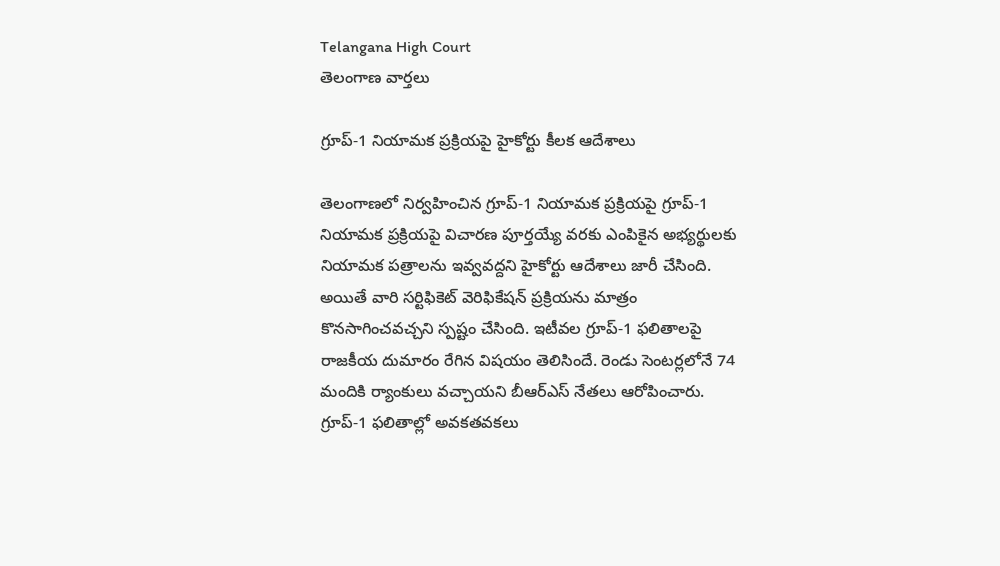Telangana High Court
తెలంగాణ వార్తలు

గ్రూప్-1 నియామక ప్రక్రియపై హైకోర్టు కీలక ఆదేశాలు

తెలంగాణలో నిర్వహించిన గ్రూప్-1 నియామక ప్రక్రియపై గ్రూప్-1 నియామక ప్రక్రియపై విచారణ పూర్తయ్యే వరకు ఎంపికైన అభ్యర్థులకు నియామక పత్రాలను ఇవ్వవద్దని హైకోర్టు ఆదేశాలు జారీ చేసింది. అయితే వారి సర్టిఫికెట్ వెరిఫికేషన్ ప్రక్రియను మాత్రం కొనసాగించవచ్చని స్పష్టం చేసింది. ఇటీవల గ్రూప్-1 ఫలితాలపై రాజకీయ దుమారం రేగిన విషయం తెలిసిందే. రెండు సెంటర్లలోనే 74 మందికి ర్యాంకులు వచ్చాయని బీఆర్ఎస్ నేతలు ఆరోపించారు. గ్రూప్-1 ఫలితాల్లో అవకతవకలు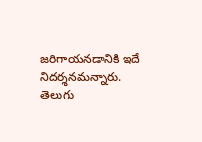జరిగాయనడానికి ఇదే నిదర్శనమన్నారు. తెలుగు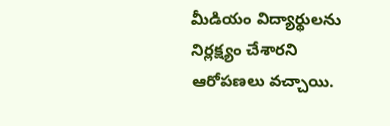మీడియం విద్యార్థులను నిర్లక్ష్యం చేశారని ఆరోపణలు వచ్చాయి.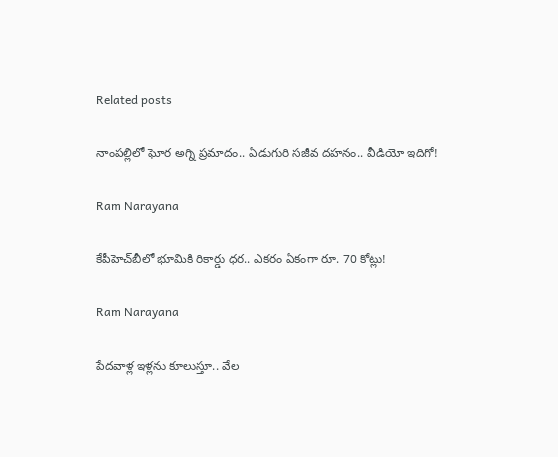Related posts

నాంపల్లిలో ఘోర అగ్ని ప్రమాదం.. ఏడుగురి సజీవ దహనం.. వీడియో ఇదిగో!

Ram Narayana

కేపీహెచ్‌బీలో భూమికి రికార్డు ధర.. ఎకరం ఏకంగా రూ. 70 కోట్లు!

Ram Narayana

పేదవాళ్ల ఇళ్లను కూలుస్తూ.. వేల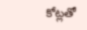కోట్లతో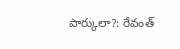పార్కులా?: రేవంత్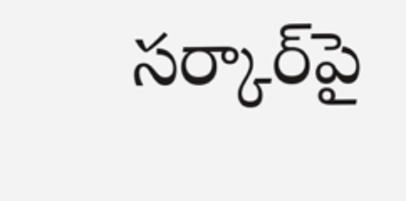సర్కార్‌పై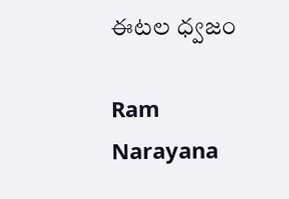ఈటల ధ్వజం

Ram Narayana